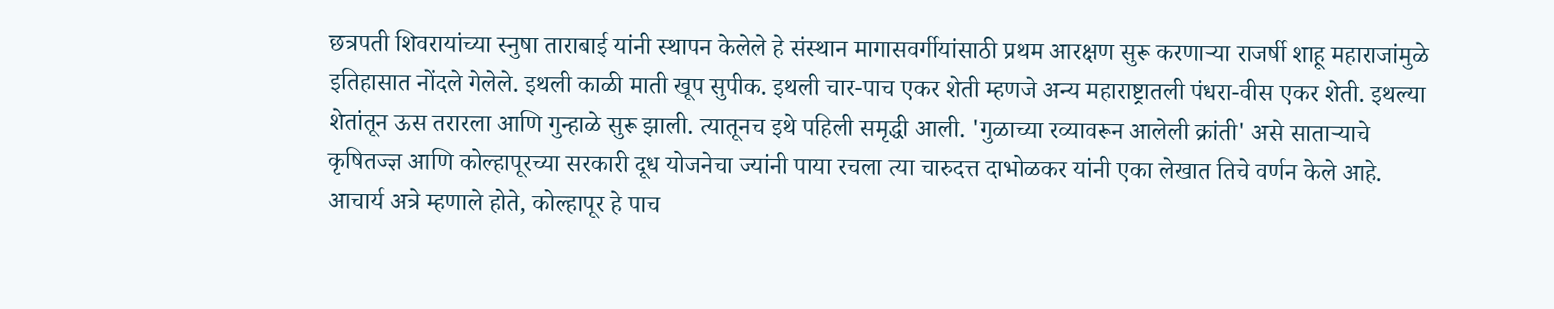छत्रपती शिवरायांच्या स्नुषा ताराबाई यांनी स्थापन केलेले हे संस्थान मागासवर्गीयांसाठी प्रथम आरक्षण सुरू करणाऱ्या राजर्षी शाहू महाराजांमुळे इतिहासात नोंदले गेलेले. इथली काळी माती खूप सुपीक. इथली चार-पाच एकर शेती म्हणजे अन्य महाराष्ट्रातली पंधरा-वीस एकर शेती. इथल्या शेतांतून ऊस तरारला आणि गुन्हाळे सुरू झाली. त्यातूनच इथे पहिली समृद्धी आली. 'गुळाच्या रव्यावरून आलेली क्रांती' असे साताऱ्याचे कृषितज्ज्ञ आणि कोल्हापूरच्या सरकारी दूध योजनेचा ज्यांनी पाया रचला त्या चारुदत्त दाभोळकर यांनी एका लेखात तिचे वर्णन केले आहे. आचार्य अत्रे म्हणाले होते, कोल्हापूर हे पाच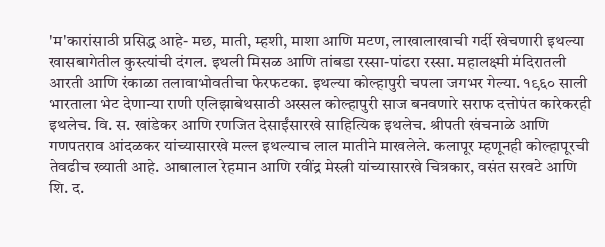'म'कारांसाठी प्रसिद्ध आहे- मछ, माती, म्हशी, माशा आणि मटण, लाखालाखाची गर्दी खेचणारी इथल्या खासबागेतील कुस्त्यांची दंगल. इथली मिसळ आणि तांबडा रस्सा-पांढरा रस्सा. महालक्ष्मी मंदिरातली आरती आणि रंकाळा तलावाभोवतीचा फेरफटका. इथल्या कोल्हापुरी चपला जगभर गेल्या. १९६० साली भारताला भेट देणान्या राणी एलिझाबेथसाठी अस्सल कोल्हापुरी साज बनवणारे सराफ दत्तोपंत कारेकरही इथलेच. वि. स. खांडेकर आणि रणजित देसाईंसारखे साहित्यिक इथलेच. श्रीपती खंचनाळे आणि गणपतराव आंदळकर यांच्यासारखे मल्ल इथल्याच लाल मातीने माखलेले. कलापूर म्हणूनही कोल्हापूरची तेवढीच ख्याती आहे. आबालाल रेहमान आणि रवींद्र मेस्त्री यांच्यासारखे चित्रकार, वसंत सरवटे आणि शि. द.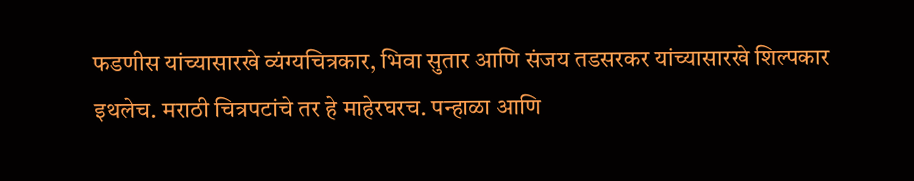फडणीस यांच्यासारखे व्यंग्यचित्रकार, भिवा सुतार आणि संजय तडसरकर यांच्यासारखे शिल्पकार इथलेच. मराठी चित्रपटांचे तर हे माहेरघरच. पन्हाळा आणि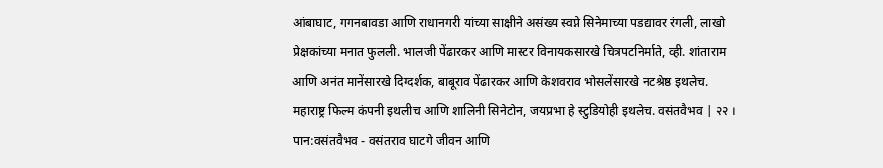आंबाघाट, गगनबावडा आणि राधानगरी यांच्या साक्षीने असंख्य स्वप्ने सिनेमाच्या पडद्यावर रंगली, लाखो प्रेक्षकांच्या मनात फुलली. भालजी पेंढारकर आणि मास्टर विनायकसारखे चित्रपटनिर्माते, व्ही. शांताराम आणि अनंत मानेंसारखे दिग्दर्शक, बाबूराव पेंढारकर आणि केशवराव भोसलेंसारखे नटश्रेष्ठ इथलेच. महाराष्ट्र फिल्म कंपनी इथलीच आणि शालिनी सिनेटोन, जयप्रभा हे स्टुडियोही इथलेच. वसंतवैभव | २२ ।
पान:वसंतवैभव - वसंतराव घाटगे जीवन आणि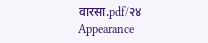वारसा.pdf/२४
Appearance